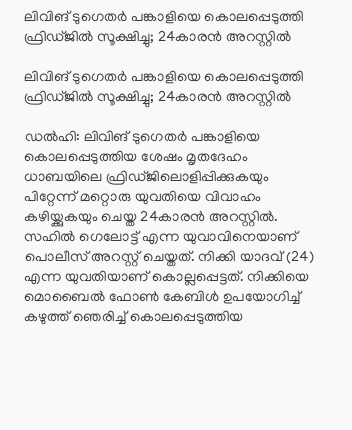ലിവിങ് ടുഗെതർ പങ്കാളിയെ കൊലപ്പെടുത്തി ഫ്രിഡ്ജിൽ സൂക്ഷിച്ചു; 24കാരൻ അറസ്റ്റിൽ

ലിവിങ് ടുഗെതർ പങ്കാളിയെ കൊലപ്പെടുത്തി ഫ്രിഡ്ജിൽ സൂക്ഷിച്ചു; 24കാരൻ അറസ്റ്റിൽ

ഡൽഹി: ലിവിങ് ടുഗെതർ പങ്കാളിയെ കൊലപ്പെടുത്തിയ ശേഷം മൃതദേഹം ധാബയിലെ ഫ്രിഡ്ജിലൊളിപ്പിക്കുകയും പിറ്റേന്ന് മറ്റൊരു യുവതിയെ വിവാഹം കഴിയ്ക്കുകയും ചെയ്ത 24കാരൻ അറസ്റ്റിൽ. സഹിൽ ഗെലോട്ട് എന്ന യുവാവിനെയാണ് പൊലീസ് അറസ്റ്റ് ചെയ്തത്. നിക്കി യാദവ് (24) എന്ന യുവതിയാണ് കൊല്ലപ്പെട്ടത്. നിക്കിയെ മൊബൈൽ ഫോൺ കേബിൾ ഉപയോഗിച്ച് കഴുത്ത് ഞെരിച്ച് കൊലപ്പെടുത്തിയ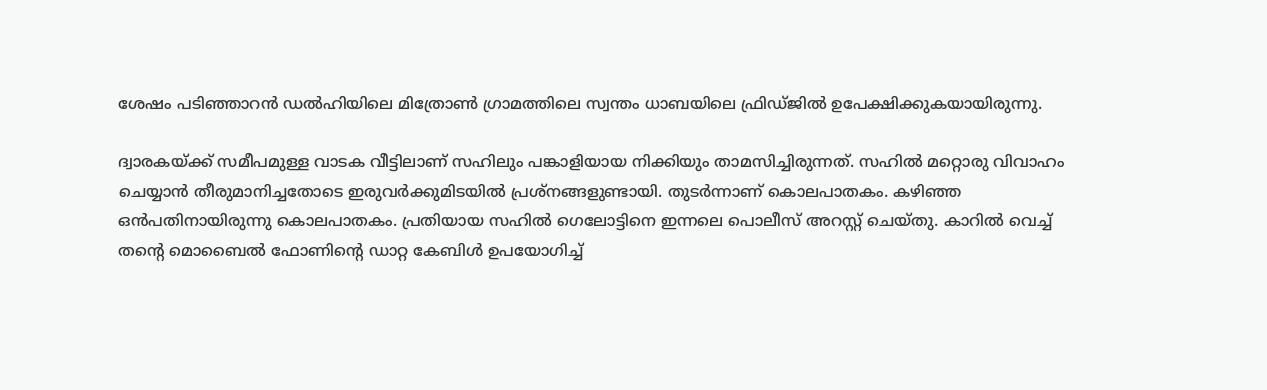ശേഷം പടിഞ്ഞാറൻ ഡൽഹിയിലെ മിത്രോൺ ഗ്രാമത്തിലെ സ്വന്തം ധാബയിലെ ഫ്രിഡ്ജിൽ ഉപേക്ഷിക്കുകയായിരുന്നു.

ദ്വാരകയ്ക്ക് സമീപമുള്ള വാടക വീട്ടിലാണ് സഹിലും പങ്കാളിയായ നിക്കിയും താമസിച്ചിരുന്നത്. സഹിൽ മറ്റൊരു വിവാഹം ചെയ്യാൻ തീരുമാനിച്ചതോടെ ഇരുവർക്കുമിടയിൽ പ്രശ്നങ്ങളുണ്ടായി. തുടർന്നാണ് കൊലപാതകം. കഴിഞ്ഞ ഒൻപതിനായിരുന്നു കൊലപാതകം. പ്രതിയായ സഹിൽ ഗെലോട്ടിനെ ഇന്നലെ പൊലീസ് അറസ്റ്റ് ചെയ്തു. കാറിൽ വെച്ച് തന്റെ മൊബൈൽ ഫോണിന്റെ ഡാറ്റ കേബിൾ ഉപയോഗിച്ച്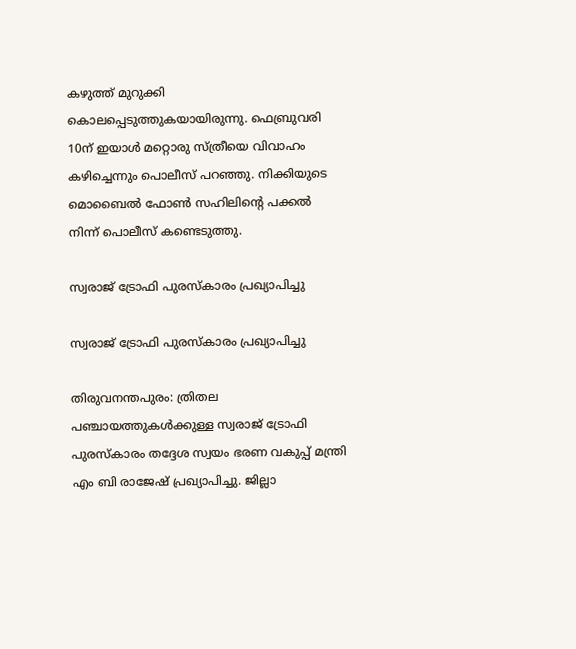കഴുത്ത് മുറുക്കി കൊലപ്പെടുത്തുകയായിരുന്നു. ഫെബ്രുവരി 10ന് ഇയാൾ മറ്റൊരു സ്ത്രീയെ വിവാഹം കഴിച്ചെന്നും പൊലീസ് പറഞ്ഞു. നിക്കിയുടെ മൊബൈൽ ഫോൺ സഹിലിന്റെ പക്കൽ നിന്ന് പൊലീസ് കണ്ടെടുത്തു.

സ്വരാജ് ട്രോഫി പുരസ്കാരം പ്രഖ്യാപിച്ചു

സ്വരാജ് ട്രോഫി പുരസ്കാരം പ്രഖ്യാപിച്ചു

തിരുവനന്തപുരം: ത്രിതല പഞ്ചായത്തുകൾക്കുള്ള സ്വരാജ് ട്രോഫി പുരസ്കാരം തദ്ദേശ സ്വയം ഭരണ വകുപ്പ് മന്ത്രി എം ബി രാജേഷ് പ്രഖ്യാപിച്ചു. ജില്ലാ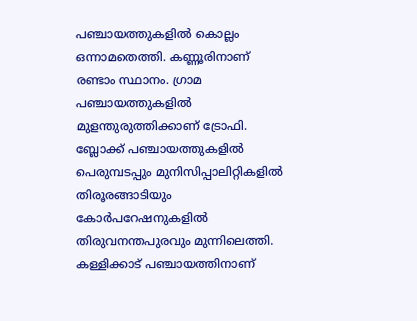പഞ്ചായത്തുകളിൽ കൊല്ലം ഒന്നാമതെത്തി. കണ്ണൂരിനാണ് രണ്ടാം സ്ഥാനം. ഗ്രാമ പഞ്ചായത്തുകളിൽ മുളന്തുരുത്തിക്കാണ് ട്രോഫി. ബ്ലോക്ക് പഞ്ചായത്തുകളിൽ പെരുമ്പടപ്പും മുനിസിപ്പാലിറ്റികളിൽ തിരൂരങ്ങാടിയും കോർപറേഷനുകളിൽ തിരുവനന്തപുരവും മുന്നിലെത്തി. കള്ളിക്കാട് പഞ്ചായത്തിനാണ്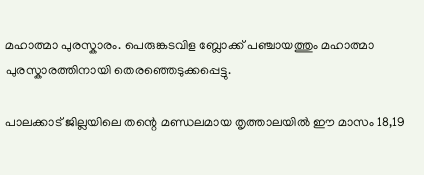മഹാത്മാ പുരസ്കാരം. പെരുങ്കടവിള ബ്ലോക്ക് പഞ്ചായത്തും മഹാത്മാ പുരസ്കാരത്തിനായി തെരഞ്ഞെടുക്കപ്പെട്ടു.

പാലക്കാട് ജില്ലയിലെ തന്റെ മണ്ഡലമായ തൃത്താലയിൽ ഈ മാസം 18,19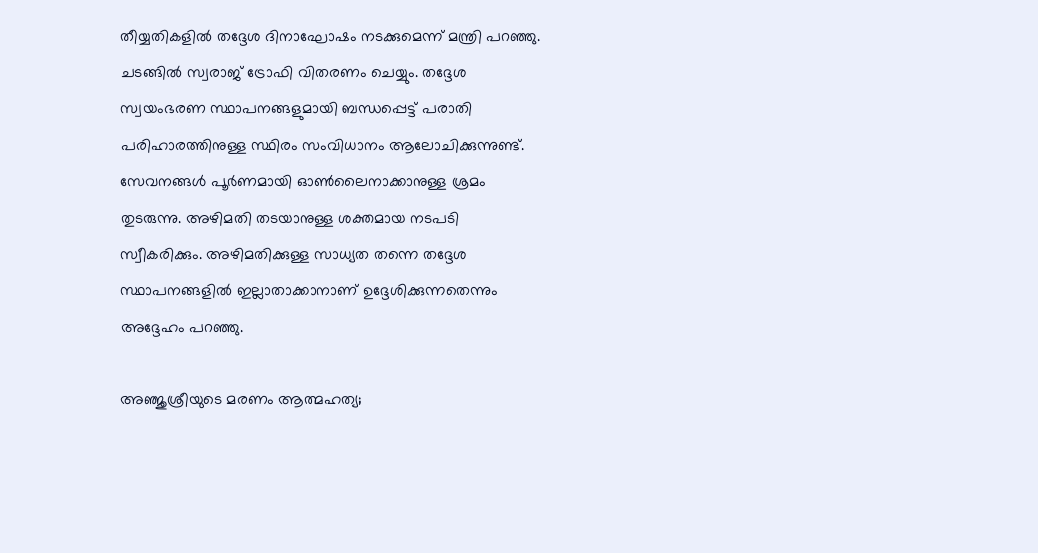തീയ്യതികളിൽ തദ്ദേശ ദിനാഘോഷം നടക്കുമെന്ന് മന്ത്രി പറഞ്ഞു. ചടങ്ങിൽ സ്വരാജ് ട്രോഫി വിതരണം ചെയ്യും. തദ്ദേശ സ്വയംഭരണ സ്ഥാപനങ്ങളുമായി ബന്ധപ്പെട്ട് പരാതി പരിഹാരത്തിനുള്ള സ്ഥിരം സംവിധാനം ആലോചിക്കുന്നുണ്ട്. സേവനങ്ങൾ പൂർണമായി ഓൺലൈനാക്കാനുള്ള ശ്രമം തുടരുന്നു. അഴിമതി തടയാനുള്ള ശക്തമായ നടപടി സ്വീകരിക്കും. അഴിമതിക്കുള്ള സാധ്യത തന്നെ തദ്ദേശ സ്ഥാപനങ്ങളിൽ ഇല്ലാതാക്കാനാണ് ഉദ്ദേശിക്കുന്നതെന്നും അദ്ദേഹം പറഞ്ഞു.

അഞ്ജുശ്രീയുടെ മരണം ആത്മഹത്യ;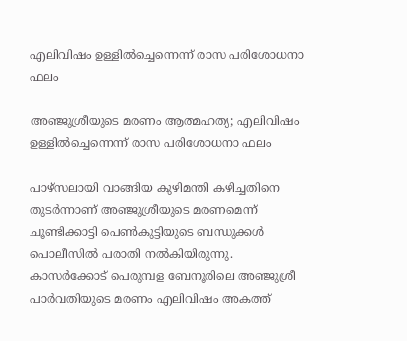എലിവിഷം ഉള്ളില്‍ച്ചെന്നെന്ന് രാസ പരിശോധനാ ഫലം

അഞ്ജുശ്രീയുടെ മരണം ആത്മഹത്യ; എലിവിഷം ഉള്ളില്‍ച്ചെന്നെന്ന് രാസ പരിശോധനാ ഫലം

പാഴ്‌സലായി വാങ്ങിയ കുഴിമന്തി കഴിച്ചതിനെ തുടര്‍ന്നാണ് അഞ്ജുശ്രീയുടെ മരണമെന്ന് ചൂണ്ടിക്കാട്ടി പെണ്‍കുട്ടിയുടെ ബന്ധുക്കള്‍ പൊലീസില്‍ പരാതി നല്‍കിയിരുന്നു.
കാസര്‍ക്കോട് പെരുമ്പള ബേനൂരിലെ അഞ്ജുശ്രീ പാര്‍വതിയുടെ മരണം എലിവിഷം അകത്ത്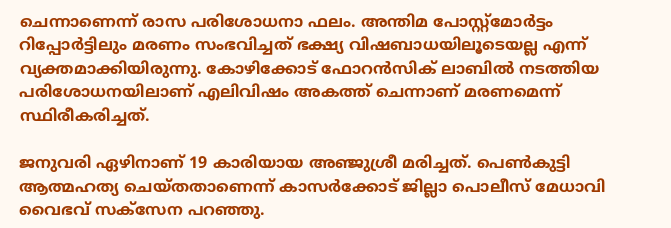ചെന്നാണെന്ന് രാസ പരിശോധനാ ഫലം. അന്തിമ പോസ്റ്റ്‌മോര്‍ട്ടം റിപ്പോര്‍ട്ടിലും മരണം സംഭവിച്ചത് ഭക്ഷ്യ വിഷബാധയിലൂടെയല്ല എന്ന് വ്യക്തമാക്കിയിരുന്നു. കോഴിക്കോട് ഫോറന്‍സിക് ലാബില്‍ നടത്തിയ പരിശോധനയിലാണ് എലിവിഷം അകത്ത് ചെന്നാണ് മരണമെന്ന് സ്ഥിരീകരിച്ചത്.

ജനുവരി ഏഴിനാണ് 19 കാരിയായ അഞ്ജുശ്രീ മരിച്ചത്. പെണ്‍കുട്ടി ആത്മഹത്യ ചെയ്തതാണെന്ന് കാസര്‍ക്കോട് ജില്ലാ പൊലീസ് മേധാവി വൈഭവ് സക്‌സേന പറഞ്ഞു.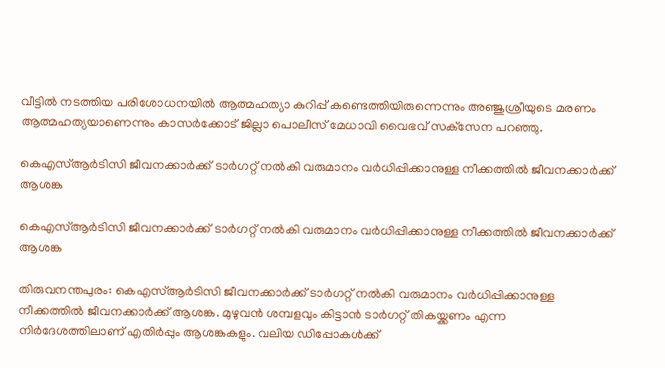വീട്ടില്‍ നടത്തിയ പരിശോധനയില്‍ ആത്മഹത്യാ കുറിപ്പ് കണ്ടെത്തിയിരുന്നെന്നും അഞ്ജുശ്രീയുടെ മരണം ആത്മഹത്യയാണെന്നും കാസര്‍ക്കോട് ജില്ലാ പൊലീസ് മേധാവി വൈഭവ് സക്‌സേന പറഞ്ഞു.

കെഎസ്ആര്‍ടിസി ജീവനക്കാർക്ക് ടാർഗറ്റ് നൽകി വരുമാനം വർധിപ്പിക്കാനുള്ള നീക്കത്തിൽ ജീവനക്കാർക്ക് ആശങ്ക

കെഎസ്ആര്‍ടിസി ജീവനക്കാർക്ക് ടാർഗറ്റ് നൽകി വരുമാനം വർധിപ്പിക്കാനുള്ള നീക്കത്തിൽ ജീവനക്കാർക്ക് ആശങ്ക

തിരുവനന്തപുരം: കെഎസ്ആര്‍ടിസി ജീവനക്കാർക്ക് ടാർഗറ്റ് നൽകി വരുമാനം വർധിപ്പിക്കാനുള്ള നീക്കത്തിൽ ജീവനക്കാർക്ക് ആശങ്ക. മുഴുവൻ ശമ്പളവും കിട്ടാൻ ടാർഗറ്റ് തികയ്ക്കണം എന്ന നിർദേശത്തിലാണ് എതിർപ്പും ആശങ്കകളും. വലിയ ഡിപ്പോകള്‍ക്ക്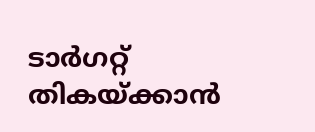ടാർഗറ്റ് തികയ്ക്കാന്‍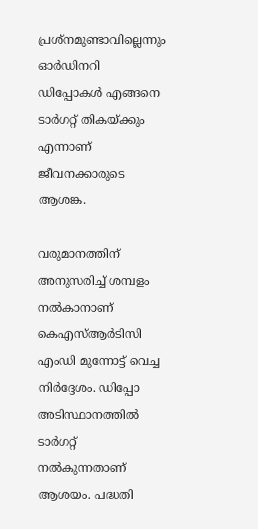പ്രശ്നമുണ്ടാവില്ലെന്നും ഓര്‍ഡിനറി ഡിപ്പോകള്‍ എങ്ങനെ ടാര്‍ഗറ്റ് തികയ്ക്കും എന്നാണ് ജീവനക്കാരുടെ ആശങ്ക.

വരുമാനത്തിന് അനുസരിച്ച് ശമ്പളം നല്‍കാനാണ് കെഎസ്ആര്‍ടിസി എംഡി മുന്നോട്ട് വെച്ച നിർദ്ദേശം. ഡിപ്പോ അടിസ്ഥാനത്തില്‍ ടാര്‍ഗറ്റ് നല്‍കുന്നതാണ് ആശയം. പദ്ധതി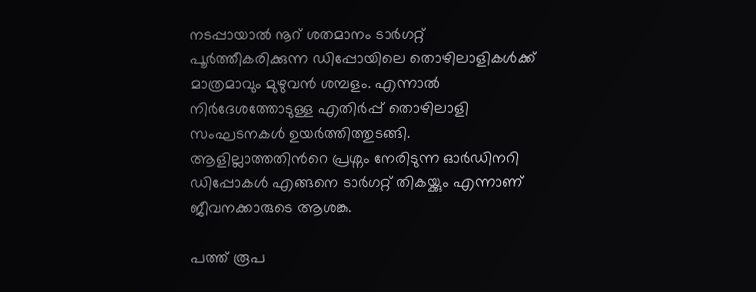നടപ്പായാല്‍ നൂറ് ശതമാനം ടാര്‍ഗറ്റ് പൂര്‍ത്തീകരിക്കുന്ന ഡിപ്പോയിലെ തൊഴിലാളികള്‍ക്ക് മാത്രമാവും മുഴുവന്‍ ശമ്പളം. എന്നാല്‍ നിര്‍ദേശത്തോടുള്ള എതിര്‍പ്പ് തൊഴിലാളി സംഘടനകള്‍ ഉയര്‍ത്തിത്തുടങ്ങി. ആളില്ലാത്തതിന്‍റെ പ്രശ്നം നേരിടുന്ന ഓര്‍ഡിനറി ഡിപ്പോകള്‍ എങ്ങനെ ടാര്‍ഗറ്റ് തികയ്ക്കും എന്നാണ് ജീവനക്കാരുടെ ആശങ്ക.

പത്ത് രൂപ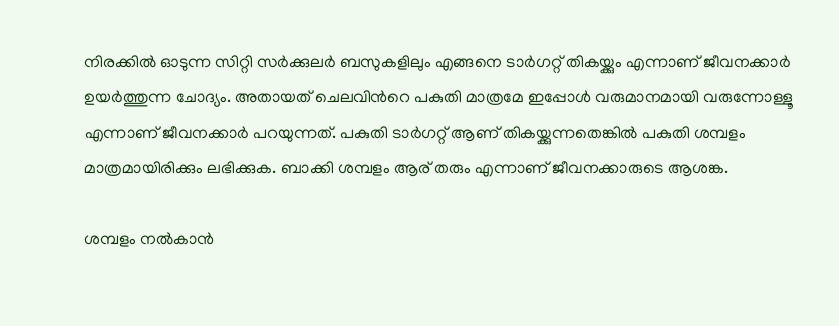നിരക്കില്‍ ഓടുന്ന സിറ്റി സര്‍ക്കുലര്‍ ബസുകളിലും എങ്ങനെ ടാര്‍ഗറ്റ് തികയ്ക്കും എന്നാണ് ജീവനക്കാര്‍ ഉയര്‍ത്തുന്ന ചോദ്യം. അതായത് ചെലവിന്‍റെ പകുതി മാത്രമേ ഇപ്പോള്‍ വരുമാനമായി വരുന്നോള്ളൂ എന്നാണ് ജീവനക്കാര്‍ പറയുന്നത്. പകുതി ടാര്‍ഗറ്റ് ആണ് തികയ്ക്കുന്നതെങ്കില്‍ പകുതി ശമ്പളം മാത്രമായിരിക്കും ലഭിക്കുക. ബാക്കി ശമ്പളം ആര് തരും എന്നാണ് ജീവനക്കാരുടെ ആശങ്ക.

ശമ്പളം നല്‍കാന്‍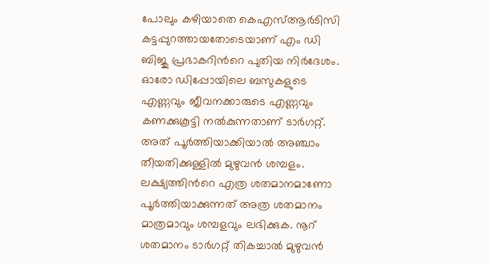പോലും കഴിയാതെ കെഎസ്ആര്‍ടിസി കട്ടപ്പുറത്തായതോടെയാണ് എം ഡി ബിജു പ്രഭാകറിന്‍റെ പുതിയ നിര്‍ദേശം. ഓരോ ഡിപ്പോയിലെ ബസുകളുടെ എണ്ണവും ജീവനക്കാരുടെ എണ്ണവും കണക്കുകൂട്ടി നല്‍കുന്നതാണ് ടാര്‍ഗറ്റ്. അത് പൂര്‍ത്തിയാക്കിയാല്‍ അഞ്ചാം തീയതിക്കുള്ളില്‍ മുഴുവന്‍ ശമ്പളം. ലക്ഷ്യത്തിന്‍റെ എത്ര ശതമാനമാണോ പൂര്‍ത്തിയാക്കുന്നത് അത്ര ശതമാനം മാത്രമാവും ശമ്പളവും ലഭിക്കുക. നൂറ് ശതമാനം ടാർഗറ്റ് തികച്ചാൽ മുഴുവൻ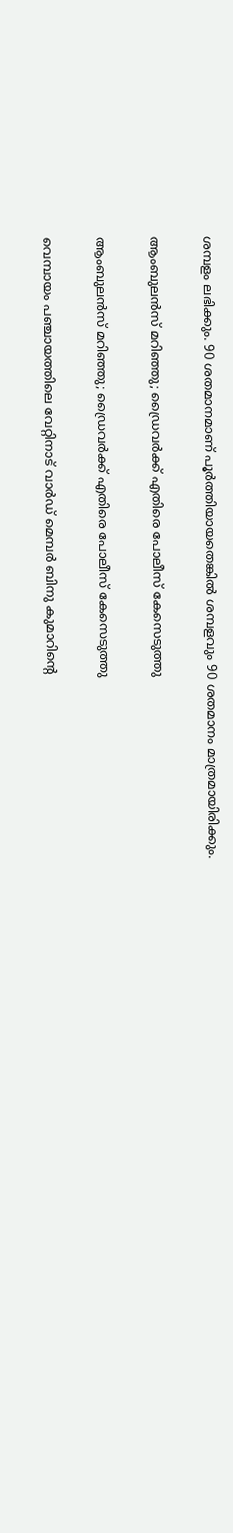ശമ്പളം ലഭിക്കും. 90 ശതമാനമാണ് പൂർത്തിയായതെങ്കിൽ ശമ്പളവും 90 ശതമാനം മാത്രമായിരിക്കും.

ആംബുലൻസ് മറിഞ്ഞു; ഡ്രൈവർക്ക് എതിരെ പോലീസ് കേസെടുത്തു

ആംബുലൻസ് മറിഞ്ഞു; ഡ്രൈവർക്ക് എതിരെ പോലീസ് കേസെടുത്തു

വെമ്പായം പഞ്ചായത്തിലെ വേറ്റിനാട് വാർഡ് മെമ്പർ ബിനു കുമാറിന്റെ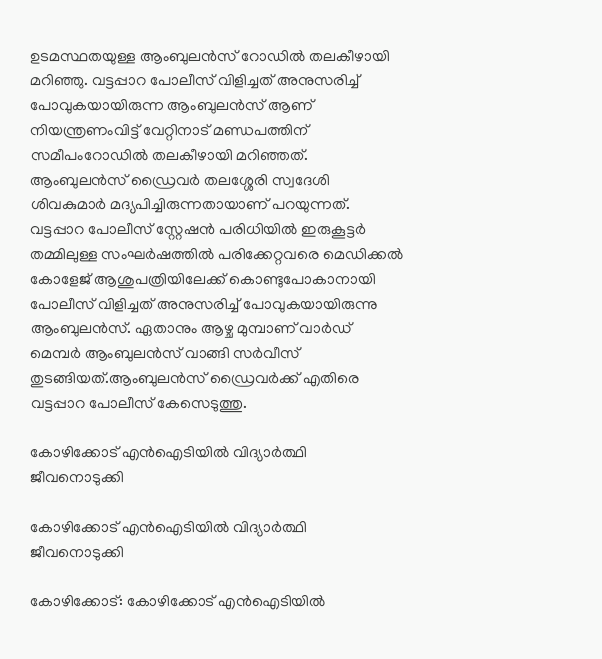ഉടമസ്ഥതയുള്ള ആംബുലൻസ് റോഡിൽ തലകീഴായി മറിഞ്ഞു. വട്ടപ്പാറ പോലീസ് വിളിച്ചത് അനുസരിച്ച് പോവുകയായിരുന്ന ആംബുലൻസ് ആണ് നിയന്ത്രണംവിട്ട് വേറ്റിനാട് മണ്ഡപത്തിന് സമീപംറോഡിൽ തലകീഴായി മറിഞ്ഞത്. ആംബുലൻസ് ഡ്രൈവർ തലശ്ശേരി സ്വദേശി ശിവകുമാർ മദ്യപിച്ചിരുന്നതായാണ് പറയുന്നത്. വട്ടപ്പാറ പോലീസ് സ്റ്റേഷൻ പരിധിയിൽ ഇരുകൂട്ടർ തമ്മിലുള്ള സംഘർഷത്തിൽ പരിക്കേറ്റവരെ മെഡിക്കൽ കോളേജ് ആശുപത്രിയിലേക്ക് കൊണ്ടുപോകാനായി പോലീസ് വിളിച്ചത് അനുസരിച്ച് പോവുകയായിരുന്നു ആംബുലൻസ്. ഏതാനും ആഴ്ച മുമ്പാണ് വാർഡ് മെമ്പർ ആംബുലൻസ് വാങ്ങി സർവീസ് തുടങ്ങിയത്.ആംബുലൻസ് ഡ്രൈവർക്ക് എതിരെ വട്ടപ്പാറ പോലീസ് കേസെടുത്തു.

കോഴിക്കോട് എന്‍ഐടിയില്‍ വിദ്യാര്‍ത്ഥി ജീവനൊടുക്കി

കോഴിക്കോട് എന്‍ഐടിയില്‍ വിദ്യാര്‍ത്ഥി ജീവനൊടുക്കി

കോഴിക്കോട്: കോഴിക്കോട് എന്‍ഐടിയില്‍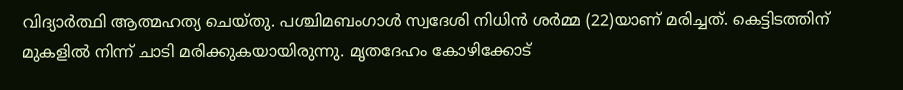വിദ്യാര്‍ത്ഥി ആത്മഹത്യ ചെയ്തു. പശ്ചിമബംഗാള്‍ സ്വദേശി നിധിന്‍ ശര്‍മ്മ (22)യാണ് മരിച്ചത്. കെട്ടിടത്തിന് മുകളില്‍ നിന്ന് ചാടി മരിക്കുകയായിരുന്നു. മൃതദേഹം കോഴിക്കോട്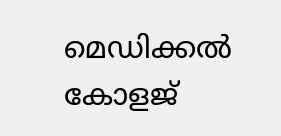മെഡിക്കല്‍ കോളജ്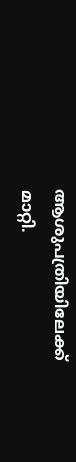ആശുപത്രിയിലേക്ക് മാറ്റി.